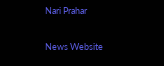Nari Prahar

News Website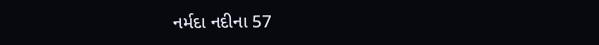નર્મદા નદીના 57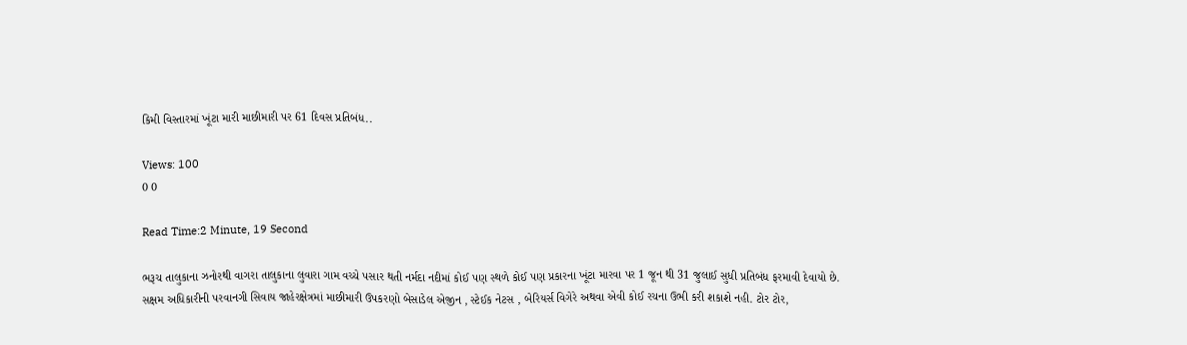કિમી વિસ્તારમાં ખૂંટા મારી માછીમારી પર 61 દિવસ પ્રતિબંધ..

Views: 100
0 0

Read Time:2 Minute, 19 Second

ભરૂચ તાલુકાના ઝનોરથી વાગરા તાલુકાના લુવારા ગામ વચ્ચે પસાર થતી નર્મદા નદીમાં કોઈ પણ સ્થળે કોઈ પણ પ્રકારના ખૂંટા મારવા પર 1 જૂન થી 31 જુલાઈ સુધી પ્રતિબંધ ફરમાવી દેવાયો છે. સક્ષમ અધિકારીની પરવાનગી સિવાય જાહેરક્ષેત્રમાં માછીમારી ઉપકરણો બેસાડેલ એજીન , સ્ટેઈક નેટસ , બેરિયર્સ વિગેરે અથવા એવી કોઈ રચના ઉભી કરી શકાશે નહી. ટોર ટોર,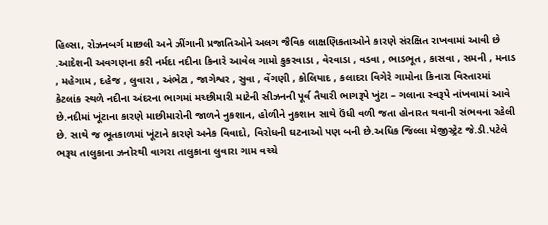હિલ્સા, રોઝનબર્ગ માછલી અને ઝીંગાની પ્રજાતિઓને અલગ જૈવિક લાક્ષણિકતાઓને કારણે સંરક્ષિત રાખવામાં આવી છે .આદેશની અવગણના કરી નર્મદા નદીના કિનારે આવેલ ગામો કુકરવાડા , વેરવાડા , વડવા , ભાડભૂત , કાસવા , સમની , મનાડ , મહેગામ , દહેજ , લુવારા , અંભેટા , જાગેશ્વર , સુવા , વેંગણી , કોલિયાદ , કલાદરા વિગેરે ગામોના કિનારા વિસ્તારમાં કેટલાંક સ્થળે નદીના અંદરના ભાગમાં મચ્છીમારી માટેની સીઝનની પૂર્વ તૈયારી ભાગરૂપે ખુંટા – ગલાના સ્વરૂપે નાંખવામાં આવે છે.નદીમાં ખૂંટાના કારણે માછીમારોની જાળને નુકશાન, હોળીને નુકશાન સાથે ઉંધી વળી જતા હોનારત થવાની સંભવના રહેલી છે. સાથે જ ભૂતકાળમાં ખૂંટાને કારણે અનેક વિવાદો, વિરોધની ઘટનાઓ પણ બની છે.અધિક જિલ્લા મેજીસ્ટ્રેટ જે.ડી.પટેલે ભરૂચ તાલુકાના ઝનોરથી વાગરા તાલુકાના લુવારા ગામ વચ્ચે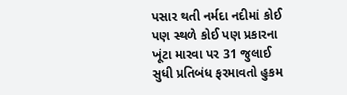પસાર થતી નર્મદા નદીમાં કોઈ પણ સ્થળે કોઈ પણ પ્રકારના ખૂંટા મારવા પર 31 જુલાઈ સુધી પ્રતિબંધ ફરમાવતો હુકમ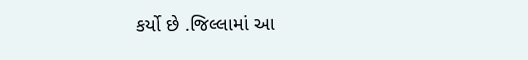કર્યો છે .જિલ્લામાં આ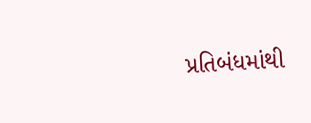પ્રતિબંધમાંથી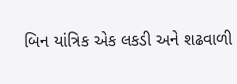બિન યાંત્રિક એક લકડી અને શઢવાળી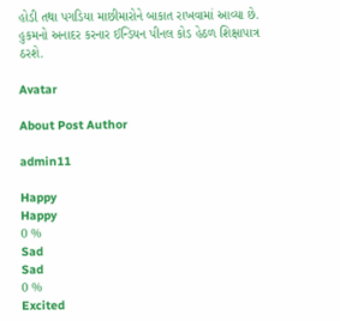હોડી તથા પગડિયા માછીમારોને બાકાત રાખવામાં આવ્યા છે. હુકમનો અનાદર કરનાર ઈન્ડિયન પીનલ કોડ હેઠળ શિક્ષાપાત્ર ઠરશે.

Avatar

About Post Author

admin11

Happy
Happy
0 %
Sad
Sad
0 %
Excited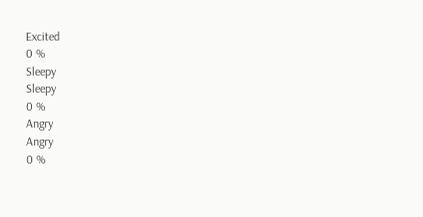Excited
0 %
Sleepy
Sleepy
0 %
Angry
Angry
0 %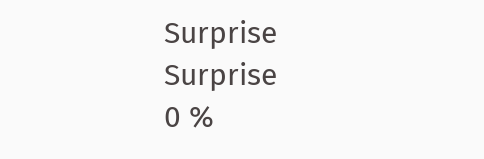Surprise
Surprise
0 %